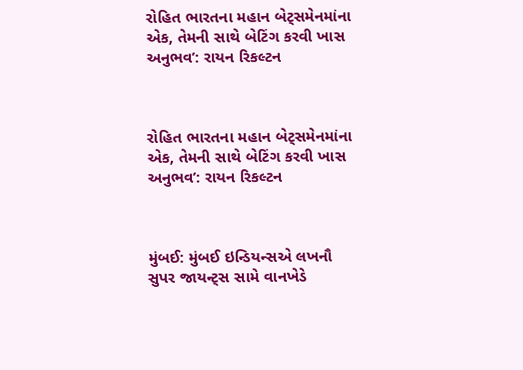રોહિત ભારતના મહાન બેટ્સમેનમાંના એક, તેમની સાથે બેટિંગ કરવી ખાસ અનુભવ’: રાયન રિકલ્ટન



રોહિત ભારતના મહાન બેટ્સમેનમાંના એક, તેમની સાથે બેટિંગ કરવી ખાસ અનુભવ’: રાયન રિકલ્ટન



મુંબઈ: મુંબઈ ઇન્ડિયન્સએ લખનૌ સુપર જાયન્ટ્સ સામે વાનખેડે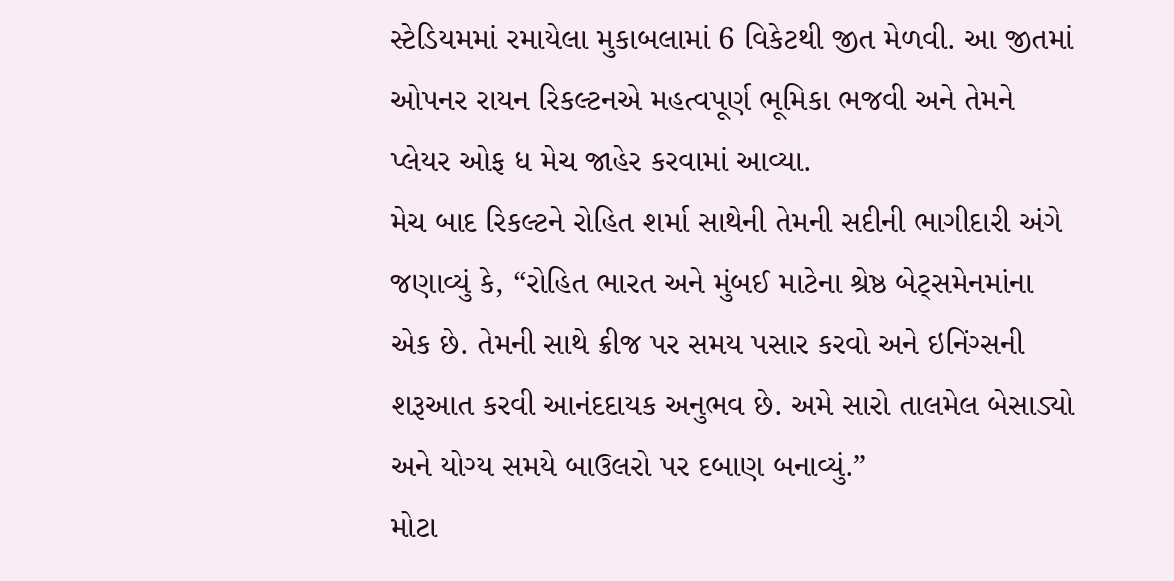સ્ટેડિયમમાં રમાયેલા મુકાબલામાં 6 વિકેટથી જીત મેળવી. આ જીતમાં ઓપનર રાયન રિકલ્ટનએ મહત્વપૂર્ણ ભૂમિકા ભજવી અને તેમને પ્લેયર ઓફ ધ મેચ જાહેર કરવામાં આવ્યા.
મેચ બાદ રિકલ્ટને રોહિત શર્મા સાથેની તેમની સદીની ભાગીદારી અંગે જણાવ્યું કે, “રોહિત ભારત અને મુંબઈ માટેના શ્રેષ્ઠ બેટ્સમેનમાંના એક છે. તેમની સાથે ક્રીજ પર સમય પસાર કરવો અને ઇનિંગ્સની શરૂઆત કરવી આનંદદાયક અનુભવ છે. અમે સારો તાલમેલ બેસાડ્યો અને યોગ્ય સમયે બાઉલરો પર દબાણ બનાવ્યું.”
મોટા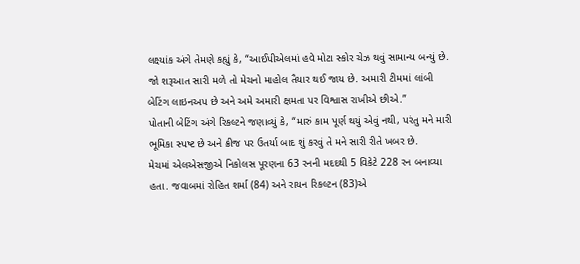લક્ષ્યાંક અંગે તેમણે કહ્યું કે, “આઈપીએલમાં હવે મોટા સ્કોર ચેઝ થવું સામાન્ય બન્યું છે. જો શરૂઆત સારી મળે તો મેચનો માહોલ તૈયાર થઈ જાય છે. અમારી ટીમમાં લાંબી બેટિંગ લાઇનઅપ છે અને અમે અમારી ક્ષમતા પર વિશ્વાસ રાખીએ છીએ.”
પોતાની બેટિંગ અંગે રિકલ્ટને જણાવ્યું કે, “મારું કામ પૂર્ણ થયું એવું નથી, પરંતુ મને મારી ભૂમિકા સ્પષ્ટ છે અને ક્રીજ પર ઉતર્યા બાદ શું કરવું તે મને સારી રીતે ખબર છે.
મેચમાં એલએસજીએ નિકોલસ પૂરણના 63 રનની મદદથી 5 વિકેટે 228 રન બનાવ્યા હતા. જવાબમાં રોહિત શર્મા (84) અને રાયન રિકલ્ટન (83)એ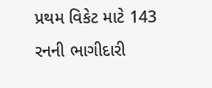પ્રથમ વિકેટ માટે 143 રનની ભાગીદારી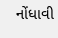નોંધાવી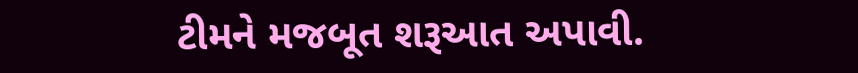ટીમને મજબૂત શરૂઆત અપાવી.